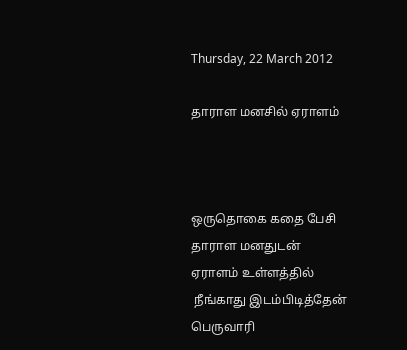Thursday, 22 March 2012

தாராள மனசில் ஏராளம்



ஒருதொகை கதை பேசி
தாராள மனதுடன்
ஏராளம் உள்ளத்தில்
 நீங்காது இடம்பிடித்தேன்
பெருவாரி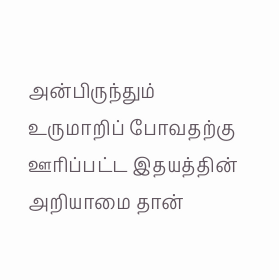அன்பிருந்தும்
உருமாறிப் போவதற்கு
ஊரிப்பட்ட இதயத்தின்
அறியாமை தான்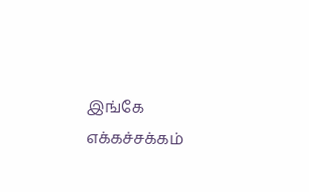இங்கே
எக்கச்சக்கம்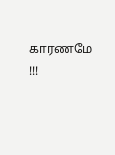காரணமே !!!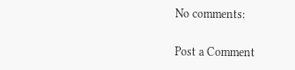No comments:

Post a Comment